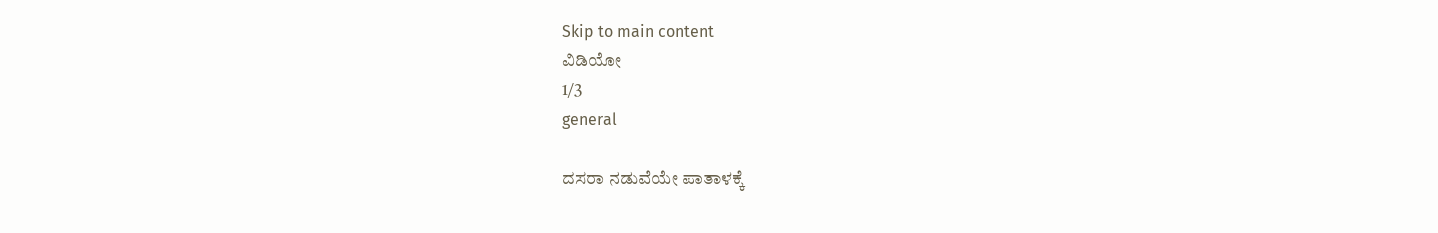Skip to main content
ವಿಡಿಯೋ
1/3
general

ದಸರಾ ನಡುವೆಯೇ ಪಾತಾಳಕ್ಕೆ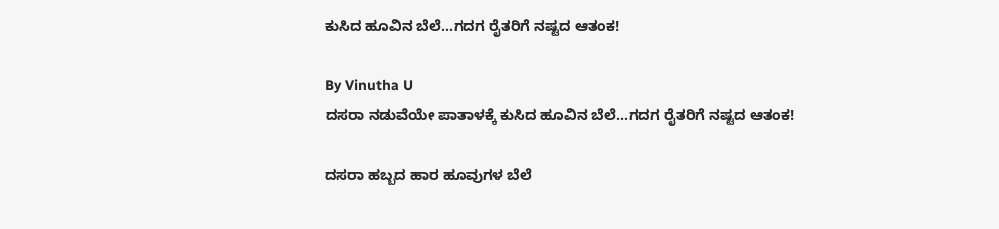ಕುಸಿದ ಹೂವಿನ ಬೆಲೆ...ಗದಗ ರೈತರಿಗೆ ನಷ್ಟದ ಆತಂಕ!

By Vinutha U
ದಸರಾ ನಡುವೆಯೇ ಪಾತಾಳಕ್ಕೆ ಕುಸಿದ ಹೂವಿನ ಬೆಲೆ...ಗದಗ ರೈತರಿಗೆ ನಷ್ಟದ ಆತಂಕ!

ದಸರಾ ಹಬ್ಬದ ಹಾರ ಹೂವುಗಳ ಬೆಲೆ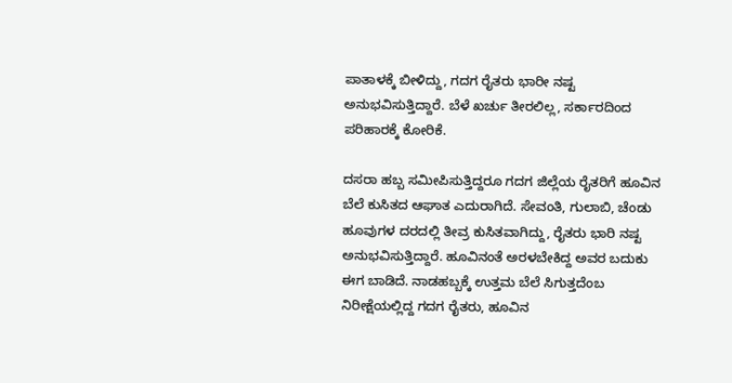ಪಾತಾಳಕ್ಕೆ ಬೀಳಿದ್ದು, ಗದಗ ರೈತರು ಭಾರೀ ನಷ್ಟ ಅನುಭವಿಸುತ್ತಿದ್ದಾರೆ. ಬೆಳೆ ಖರ್ಚು ತೀರಲಿಲ್ಲ, ಸರ್ಕಾರದಿಂದ ಪರಿಹಾರಕ್ಕೆ ಕೋರಿಕೆ.

ದಸರಾ ಹಬ್ಬ ಸಮೀಪಿಸುತ್ತಿದ್ದರೂ ಗದಗ ಜಿಲ್ಲೆಯ ರೈತರಿಗೆ ಹೂವಿನ ಬೆಲೆ ಕುಸಿತದ ಆಘಾತ ಎದುರಾಗಿದೆ. ಸೇವಂತಿ, ಗುಲಾಬಿ, ಚೆಂಡು ಹೂವುಗಳ ದರದಲ್ಲಿ ತೀವ್ರ ಕುಸಿತವಾಗಿದ್ದು, ರೈತರು ಭಾರಿ ನಷ್ಟ ಅನುಭವಿಸುತ್ತಿದ್ದಾರೆ. ಹೂವಿನಂತೆ ಅರಳಬೇಕಿದ್ದ ಅವರ ಬದುಕು ಈಗ ಬಾಡಿದೆ. ನಾಡಹಬ್ಬಕ್ಕೆ ಉತ್ತಮ ಬೆಲೆ ಸಿಗುತ್ತದೆಂಬ ನಿರೀಕ್ಷೆಯಲ್ಲಿದ್ದ ಗದಗ ರೈತರು, ಹೂವಿನ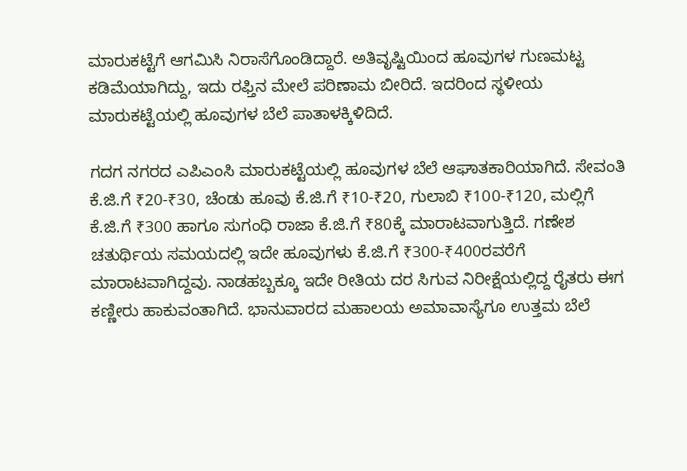ಮಾರುಕಟ್ಟೆಗೆ ಆಗಮಿಸಿ ನಿರಾಸೆಗೊಂಡಿದ್ದಾರೆ. ಅತಿವೃಷ್ಟಿಯಿಂದ ಹೂವುಗಳ ಗುಣಮಟ್ಟ ಕಡಿಮೆಯಾಗಿದ್ದು, ಇದು ರಫ್ತಿನ ಮೇಲೆ ಪರಿಣಾಮ ಬೀರಿದೆ. ಇದರಿಂದ ಸ್ಥಳೀಯ ಮಾರುಕಟ್ಟೆಯಲ್ಲಿ ಹೂವುಗಳ ಬೆಲೆ ಪಾತಾಳಕ್ಕಿಳಿದಿದೆ.

ಗದಗ ನಗರದ ಎಪಿಎಂಸಿ ಮಾರುಕಟ್ಟೆಯಲ್ಲಿ ಹೂವುಗಳ ಬೆಲೆ ಆಘಾತಕಾರಿಯಾಗಿದೆ. ಸೇವಂತಿ ಕೆ.ಜಿ.ಗೆ ₹20-₹30, ಚೆಂಡು ಹೂವು ಕೆ.ಜಿ.ಗೆ ₹10-₹20, ಗುಲಾಬಿ ₹100-₹120, ಮಲ್ಲಿಗೆ ಕೆ.ಜಿ.ಗೆ ₹300 ಹಾಗೂ ಸುಗಂಧಿ ರಾಜಾ ಕೆ.ಜಿ.ಗೆ ₹80ಕ್ಕೆ ಮಾರಾಟವಾಗುತ್ತಿದೆ. ಗಣೇಶ ಚತುರ್ಥಿಯ ಸಮಯದಲ್ಲಿ ಇದೇ ಹೂವುಗಳು ಕೆ.ಜಿ.ಗೆ ₹300-₹400ರವರೆಗೆ ಮಾರಾಟವಾಗಿದ್ದವು. ನಾಡಹಬ್ಬಕ್ಕೂ ಇದೇ ರೀತಿಯ ದರ ಸಿಗುವ ನಿರೀಕ್ಷೆಯಲ್ಲಿದ್ದ ರೈತರು ಈಗ ಕಣ್ಣೀರು ಹಾಕುವಂತಾಗಿದೆ. ಭಾನುವಾರದ ಮಹಾಲಯ ಅಮಾವಾಸ್ಯೆಗೂ ಉತ್ತಮ ಬೆಲೆ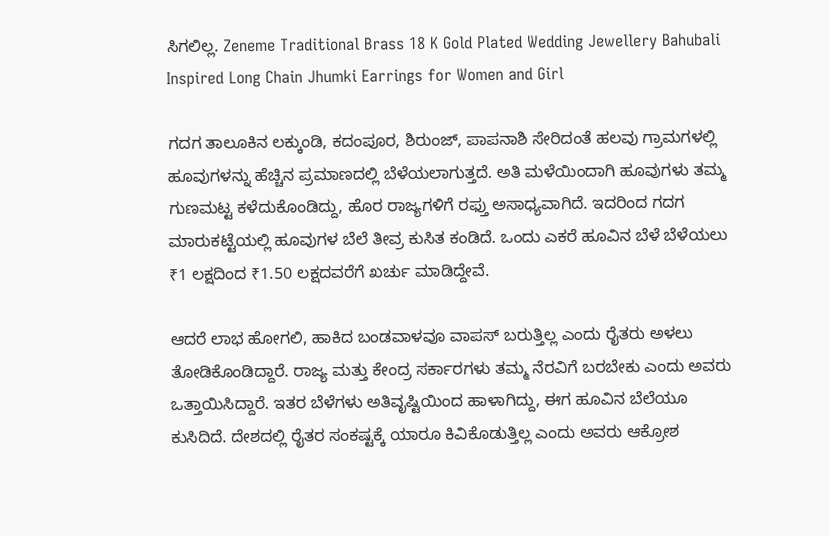ಸಿಗಲಿಲ್ಲ. Zeneme Traditional Brass 18 K Gold Plated Wedding Jewellery Bahubali Inspired Long Chain Jhumki Earrings for Women and Girl

ಗದಗ ತಾಲೂಕಿನ ಲಕ್ಕುಂಡಿ, ಕದಂಪೂರ, ಶಿರುಂಜ್, ಪಾಪನಾಶಿ ಸೇರಿದಂತೆ ಹಲವು ಗ್ರಾಮಗಳಲ್ಲಿ ಹೂವುಗಳನ್ನು ಹೆಚ್ಚಿನ ಪ್ರಮಾಣದಲ್ಲಿ ಬೆಳೆಯಲಾಗುತ್ತದೆ. ಅತಿ ಮಳೆಯಿಂದಾಗಿ ಹೂವುಗಳು ತಮ್ಮ ಗುಣಮಟ್ಟ ಕಳೆದುಕೊಂಡಿದ್ದು, ಹೊರ ರಾಜ್ಯಗಳಿಗೆ ರಫ್ತು ಅಸಾಧ್ಯವಾಗಿದೆ. ಇದರಿಂದ ಗದಗ ಮಾರುಕಟ್ಟೆಯಲ್ಲಿ ಹೂವುಗಳ ಬೆಲೆ ತೀವ್ರ ಕುಸಿತ ಕಂಡಿದೆ. ಒಂದು ಎಕರೆ ಹೂವಿನ ಬೆಳೆ ಬೆಳೆಯಲು ₹1 ಲಕ್ಷದಿಂದ ₹1.50 ಲಕ್ಷದವರೆಗೆ ಖರ್ಚು ಮಾಡಿದ್ದೇವೆ.

ಆದರೆ ಲಾಭ ಹೋಗಲಿ, ಹಾಕಿದ ಬಂಡವಾಳವೂ ವಾಪಸ್ ಬರುತ್ತಿಲ್ಲ ಎಂದು ರೈತರು ಅಳಲು ತೋಡಿಕೊಂಡಿದ್ದಾರೆ. ರಾಜ್ಯ ಮತ್ತು ಕೇಂದ್ರ ಸರ್ಕಾರಗಳು ತಮ್ಮ ನೆರವಿಗೆ ಬರಬೇಕು ಎಂದು ಅವರು ಒತ್ತಾಯಿಸಿದ್ದಾರೆ. ಇತರ ಬೆಳೆಗಳು ಅತಿವೃಷ್ಟಿಯಿಂದ ಹಾಳಾಗಿದ್ದು, ಈಗ ಹೂವಿನ ಬೆಲೆಯೂ ಕುಸಿದಿದೆ. ದೇಶದಲ್ಲಿ ರೈತರ ಸಂಕಷ್ಟಕ್ಕೆ ಯಾರೂ ಕಿವಿಕೊಡುತ್ತಿಲ್ಲ ಎಂದು ಅವರು ಆಕ್ರೋಶ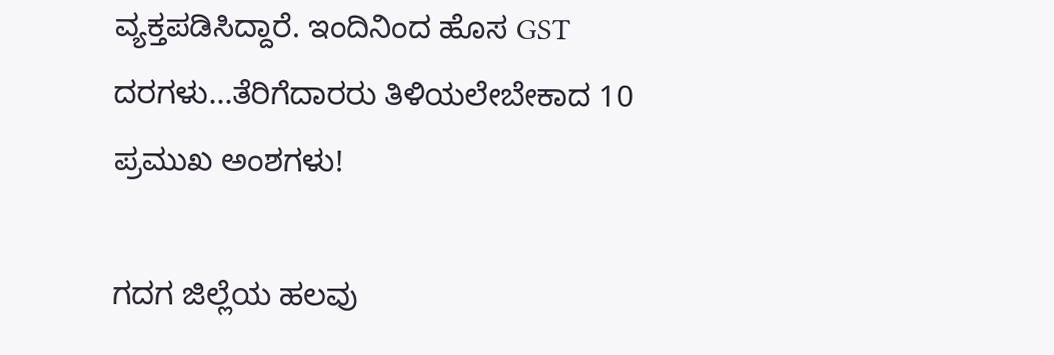ವ್ಯಕ್ತಪಡಿಸಿದ್ದಾರೆ. ಇಂದಿನಿಂದ ಹೊಸ GST ದರಗಳು...ತೆರಿಗೆದಾರರು ತಿಳಿಯಲೇಬೇಕಾದ 10 ಪ್ರಮುಖ ಅಂಶಗಳು!

ಗದಗ ಜಿಲ್ಲೆಯ ಹಲವು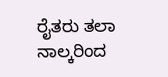ರೈತರು ತಲಾ ನಾಲ್ಕರಿಂದ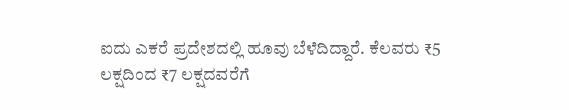ಐದು ಎಕರೆ ಪ್ರದೇಶದಲ್ಲಿ ಹೂವು ಬೆಳೆದಿದ್ದಾರೆ. ಕೆಲವರು ₹5 ಲಕ್ಷದಿಂದ ₹7 ಲಕ್ಷದವರೆಗೆ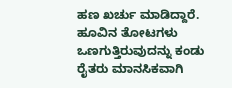ಹಣ ಖರ್ಚು ಮಾಡಿದ್ದಾರೆ. ಹೂವಿನ ತೋಟಗಳು ಒಣಗುತ್ತಿರುವುದನ್ನು ಕಂಡು ರೈತರು ಮಾನಸಿಕವಾಗಿ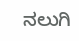ನಲುಗಿ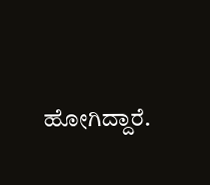ಹೋಗಿದ್ದಾರೆ.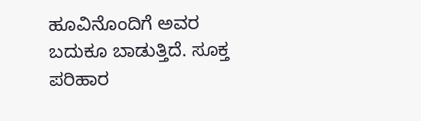ಹೂವಿನೊಂದಿಗೆ ಅವರ ಬದುಕೂ ಬಾಡುತ್ತಿದೆ. ಸೂಕ್ತ ಪರಿಹಾರ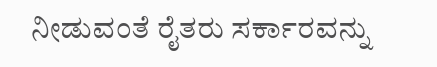ನೀಡುವಂತೆ ರೈತರು ಸರ್ಕಾರವನ್ನು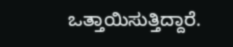ಒತ್ತಾಯಿಸುತ್ತಿದ್ದಾರೆ.